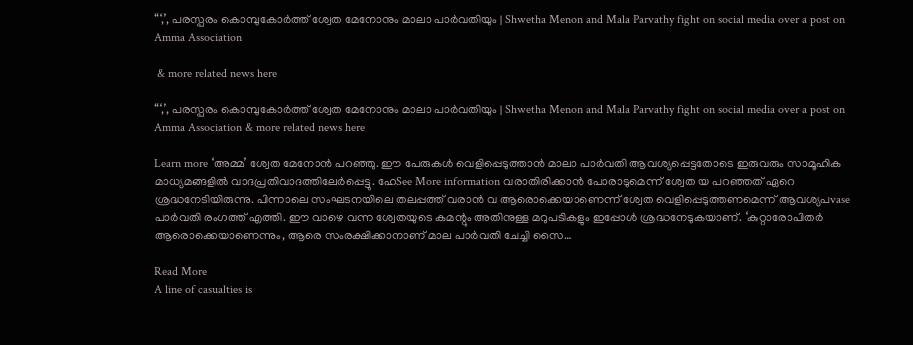“‘,’, പരസ്പരം കൊമ്പുകോർത്ത് ശ്വേത മേനോനും മാലാ പാർവതിയും | Shwetha Menon and Mala Parvathy fight on social media over a post on Amma Association

 & more related news here

“‘,’, പരസ്പരം കൊമ്പുകോർത്ത് ശ്വേത മേനോനും മാലാ പാർവതിയും | Shwetha Menon and Mala Parvathy fight on social media over a post on Amma Association & more related news here

Learn more ‘അമ്മ’ ശ്വേത മേനോൻ പറഞ്ഞു. ഈ പേരുകൾ വെളിപ്പെടുത്താൻ മാലാ പാർവതി ആവശ്യപ്പെട്ടതോടെ ഇരുവരും സാമൂഹിക മാധ്യമങ്ങളിൽ വാദപ്രതിവാദത്തിലേർപ്പെട്ടു. ഹേSee More information വരാതിരിക്കാൻ പോരാടുമെന്ന് ശ്വേത യ പറഞ്ഞത് ഏറെ ശ്രദ്ധനേടിയിരുന്നു. പിന്നാലെ സംഘടനയിലെ തലപ്പത്ത് വരാൻ വ ആരൊക്കെയാണെന്ന് ശ്വേത വെളിപ്പെടുത്തണമെന്ന് ആവശ്യപvase പാർവതി രംഗത്ത് എത്തി. ഈ വാഴെ വന്ന ശ്വേതയുടെ കമന്റും അതിനുള്ള മറുപടികളും ഇപ്പോൾ ശ്രദ്ധനേടുകയാണ്. ‘കുറ്റാരോപിതർ ആരൊക്കെയാണെന്നും, ആരെ സംരക്ഷിക്കാനാണ് മാല പാർവതി ചേച്ചി സൈ…

Read More
A line of casualties is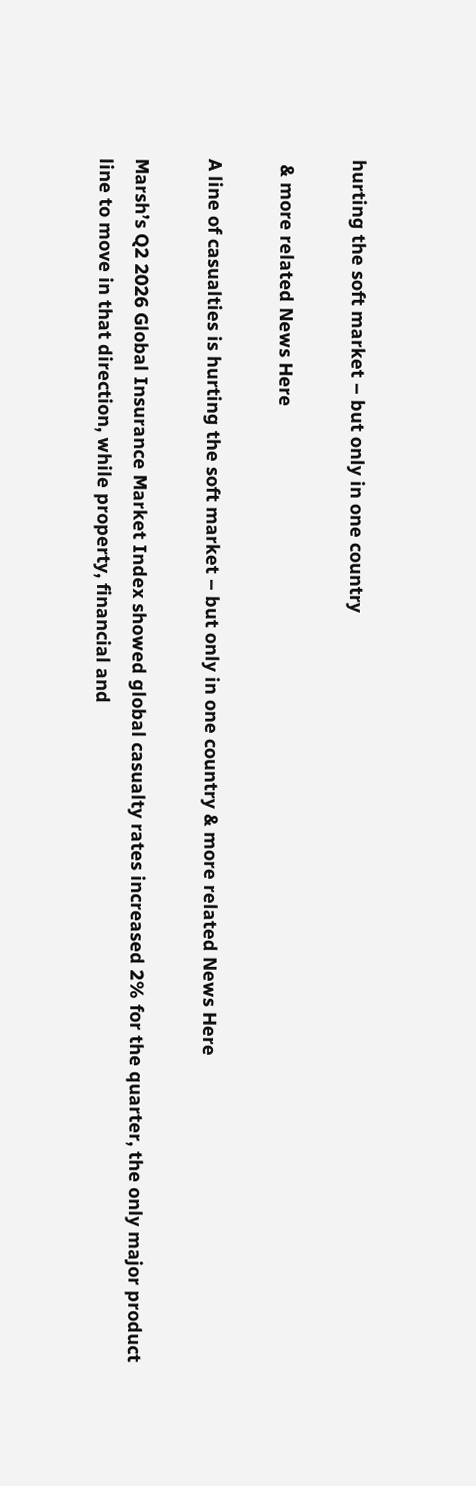hurting the soft market – but only in one country

 & more related News Here

A line of casualties is hurting the soft market – but only in one country & more related News Here

Marsh’s Q2 2026 Global Insurance Market Index showed global casualty rates increased 2% for the quarter, the only major product line to move in that direction, while property, financial and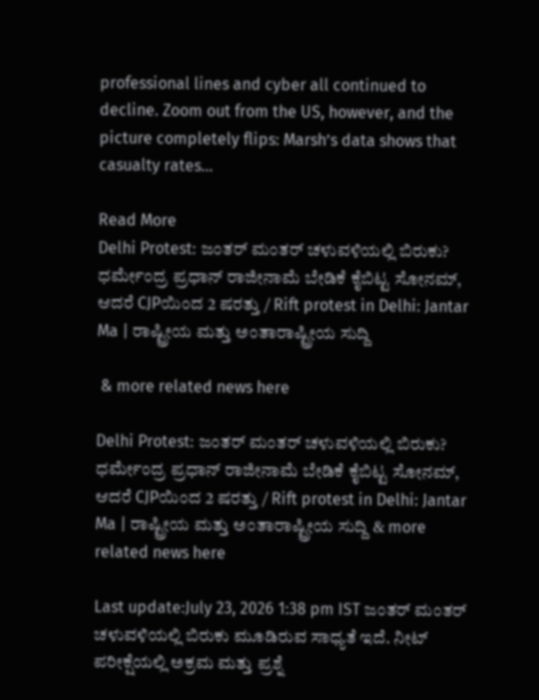professional lines and cyber all continued to decline. Zoom out from the US, however, and the picture completely flips: Marsh’s data shows that casualty rates…

Read More
Delhi Protest: ಜಂತರ್ ಮಂತರ್ ಚಳುವಳಿಯಲ್ಲಿ ಬಿರುಕು? ಧರ್ಮೇಂದ್ರ ಪ್ರಧಾನ್ ರಾಜೀನಾಮೆ ಬೇಡಿಕೆ ಕೈಬಿಟ್ಟ ಸೋನಮ್, ಆದರೆ CJPಯಿಂದ 2 ಷರತ್ತು / Rift protest in Delhi: Jantar Ma | ರಾಷ್ಟ್ರೀಯ ಮತ್ತು ಅಂತಾರಾಷ್ಟ್ರೀಯ ಸುದ್ದಿ

 & more related news here

Delhi Protest: ಜಂತರ್ ಮಂತರ್ ಚಳುವಳಿಯಲ್ಲಿ ಬಿರುಕು? ಧರ್ಮೇಂದ್ರ ಪ್ರಧಾನ್ ರಾಜೀನಾಮೆ ಬೇಡಿಕೆ ಕೈಬಿಟ್ಟ ಸೋನಮ್, ಆದರೆ CJPಯಿಂದ 2 ಷರತ್ತು / Rift protest in Delhi: Jantar Ma | ರಾಷ್ಟ್ರೀಯ ಮತ್ತು ಅಂತಾರಾಷ್ಟ್ರೀಯ ಸುದ್ದಿ & more related news here

Last update:July 23, 2026 1:38 pm IST ಜಂತರ್ ಮಂತರ್ ಚಳುವಳಿಯಲ್ಲಿ ಬಿರುಕು ಮೂಡಿರುವ ಸಾಧ್ಯತೆ ಇದೆ. ನೀಟ್ ಪರೀಕ್ಷೆಯಲ್ಲಿ ಅಕ್ರಮ ಮತ್ತು ಪ್ರಶ್ನೆ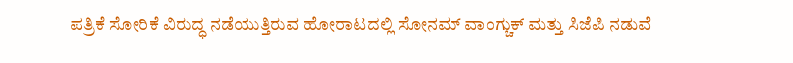ಪತ್ರಿಕೆ ಸೋರಿಕೆ ವಿರುದ್ಧ ನಡೆಯುತ್ತಿರುವ ಹೋರಾಟದಲ್ಲಿ ಸೋನಮ್ ವಾಂಗ್ಚುಕ್ ಮತ್ತು ಸಿಜೆಪಿ ನಡುವೆ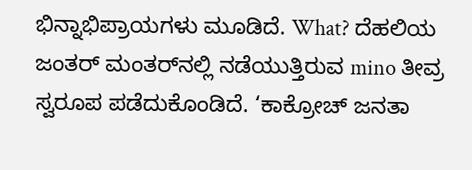ಭಿನ್ನಾಭಿಪ್ರಾಯಗಳು ಮೂಡಿದೆ. What? ದೆಹಲಿಯ ಜಂತರ್ ಮಂತರ್‌ನಲ್ಲಿ ನಡೆಯುತ್ತಿರುವ mino ತೀವ್ರ ಸ್ವರೂಪ ಪಡೆದುಕೊಂಡಿದೆ. ‘ಕಾಕ್ರೋಚ್ ಜನತಾ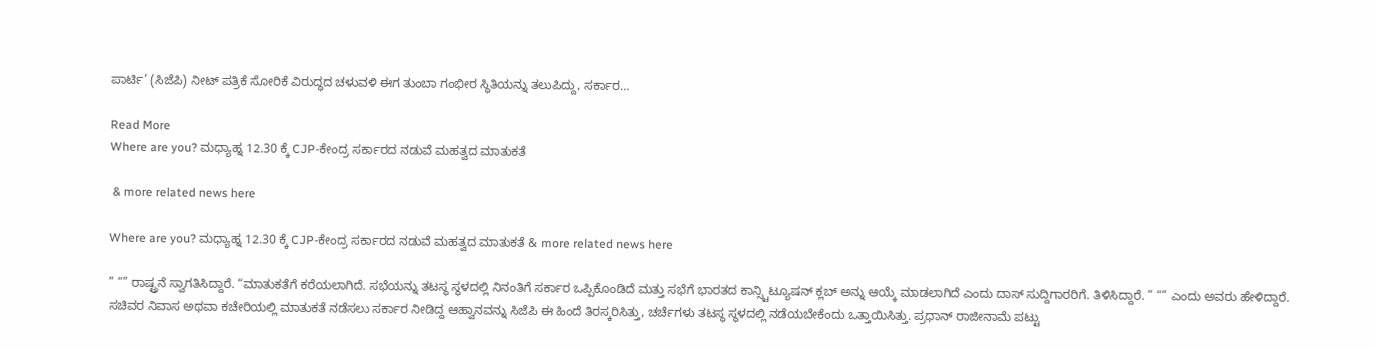ಪಾರ್ಟಿ’ (ಸಿಜೆಪಿ) ನೀಟ್ ಪತ್ರಿಕೆ ಸೋರಿಕೆ ವಿರುದ್ಧದ ಚಳುವಳಿ ಈಗ ತುಂಬಾ ಗಂಭೀರ ಸ್ಥಿತಿಯನ್ನು ತಲುಪಿದ್ದು, ಸರ್ಕಾರ…

Read More
Where are you? ಮಧ್ಯಾಹ್ನ 12.30 ಕ್ಕೆ CJP-ಕೇಂದ್ರ ಸರ್ಕಾರದ ನಡುವೆ ಮಹತ್ವದ ಮಾತುಕತೆ

 & more related news here

Where are you? ಮಧ್ಯಾಹ್ನ 12.30 ಕ್ಕೆ CJP-ಕೇಂದ್ರ ಸರ್ಕಾರದ ನಡುವೆ ಮಹತ್ವದ ಮಾತುಕತೆ & more related news here

” “” ರಾಷ್ಟ್ರನೆ ಸ್ವಾಗತಿಸಿದ್ದಾರೆ. “ಮಾತುಕತೆಗೆ ಕರೆಯಲಾಗಿದೆ. ಸಭೆಯನ್ನು ತಟಸ್ಥ ಸ್ಥಳದಲ್ಲಿ ನಿನಂತಿಗೆ ಸರ್ಕಾರ ಒಪ್ಪಿಕೊಂಡಿದೆ ಮತ್ತು ಸಭೆಗೆ ಭಾರತದ ಕಾನ್ಸ್ಟಿಟ್ಯೂಷನ್ ಕ್ಲಬ್ ಅನ್ನು ಆಯ್ಕೆ ಮಾಡಲಾಗಿದೆ ಎಂದು ದಾಸ್ ಸುದ್ದಿಗಾರರಿಗೆ. ತಿಳಿಸಿದ್ದಾರೆ. ” “” ಎಂದು ಅವರು ಹೇಳಿದ್ದಾರೆ. ಸಚಿವರ ನಿವಾಸ ಅಥವಾ ಕಚೇರಿಯಲ್ಲಿ ಮಾತುಕತೆ ನಡೆಸಲು ಸರ್ಕಾರ ನೀಡಿದ್ದ ಆಹ್ವಾನವನ್ನು ಸಿಜೆಪಿ ಈ ಹಿಂದೆ ತಿರಸ್ಕರಿಸಿತ್ತು, ಚರ್ಚೆಗಳು ತಟಸ್ಥ ಸ್ಥಳದಲ್ಲಿ ನಡೆಯಬೇಕೆಂದು ಒತ್ತಾಯಿಸಿತ್ತು. ಪ್ರಧಾನ್ ರಾಜೀನಾಮೆ ಪಟ್ಟು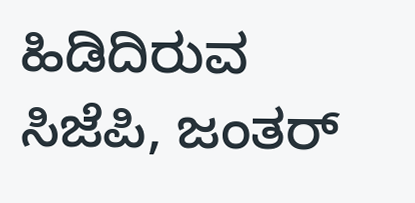ಹಿಡಿದಿರುವ ಸಿಜೆಪಿ, ಜಂತರ್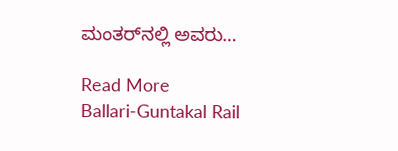ಮಂತರ್‌ನಲ್ಲಿ ಅವರು…

Read More
Ballari-Guntakal Rail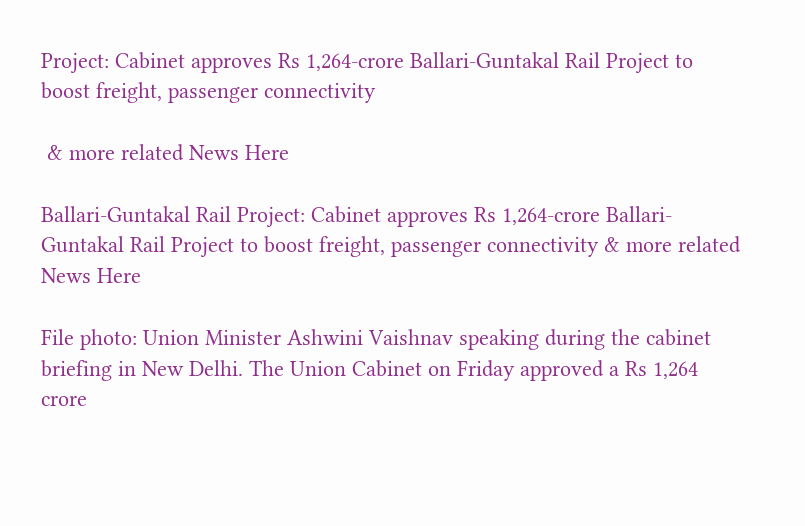Project: Cabinet approves Rs 1,264-crore Ballari-Guntakal Rail Project to boost freight, passenger connectivity

 & more related News Here

Ballari-Guntakal Rail Project: Cabinet approves Rs 1,264-crore Ballari-Guntakal Rail Project to boost freight, passenger connectivity & more related News Here

File photo: Union Minister Ashwini Vaishnav speaking during the cabinet briefing in New Delhi. The Union Cabinet on Friday approved a Rs 1,264 crore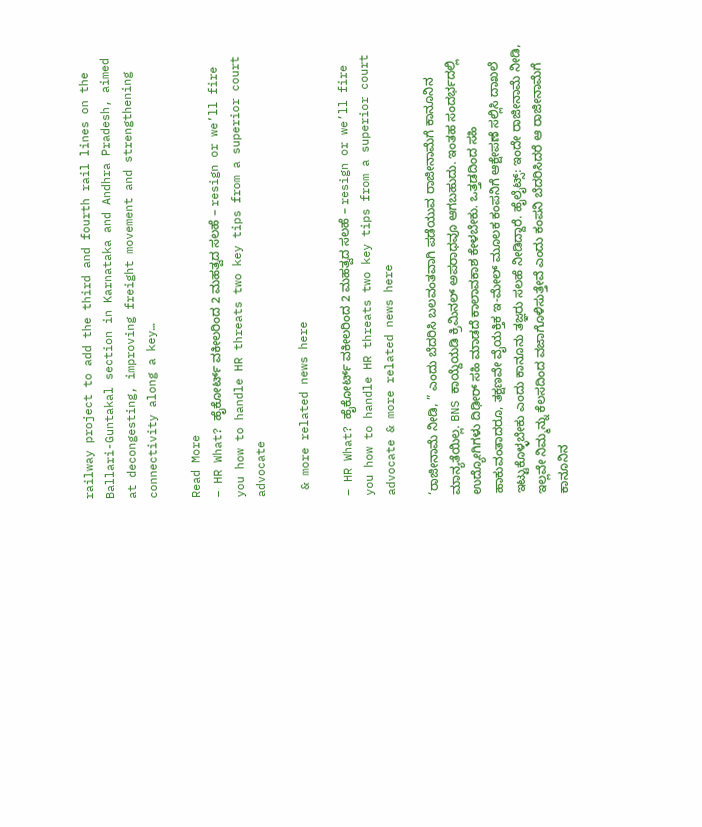railway project to add the third and fourth rail lines on the Ballari-Guntakal section in Karnataka and Andhra Pradesh, aimed at decongesting, improving freight movement and strengthening connectivity along a key…

Read More
– HR What? ಹೈಕೋರ್ಟ್ ವಕೀಲರಿಂದ 2 ಮಹತ್ವದ ಸಲಹೆ – resign or we’ll fire you how to handle HR threats two key tips from a superior court advocate

 & more related news here

– HR What? ಹೈಕೋರ್ಟ್ ವಕೀಲರಿಂದ 2 ಮಹತ್ವದ ಸಲಹೆ – resign or we’ll fire you how to handle HR threats two key tips from a superior court advocate & more related news here

‘ರಾಜೀನಾಮೆ ನೀಡಿ, ” ಎಂದು ಬೆದರಿಸಿ ಬಲವಂತವಾಗಿ ಪಡೆಯುವ ರಾಜೀನಾಮೆಗೆ ಕಾನೂನಿನ ಮಾನ್ಯತೆಯಿಲ್ಲ. BNS ಕಾಯ್ದೆಯಡಿ ಕ್ರಿಮಿನಲ್ ಅಪರಾಧವೂ ಆಗಬಹುದು. ಇಂತಹ ಸಂದರ್ಭದಲ್ಲಿ ಉದ್ಯೋಗಿಗಳು ದಿಢೀರ್ ಸಹಿ ಮಾಡದೆ ಕಾಲಾವಕಾಶ ಕೇಳಬೇಕು. ಒತ್ತಡದಿಂದ ಸಹಿ ಹಾಕುವಂತಾದರೂ, ತಕ್ಷಣವೇ ವೈಯಕ್ತಿಕ ಇ-ಮೇಲ್ ಮೂಲಕ ಕಂಪನಿಗೆ ಆಕ್ಷೇಪಣೆ ಸಲ್ಲಿಸಿ ದಾಖಲೆ ಇಟ್ಟುಕೊಳ್ಳಬೇಕು ಎಂದು ಕಾನೂನು ತಜ್ಞರು ಸಲಹೆ ನೀಡಿದ್ದಾರೆ. ಹೈಲೈಟ್ಸ್‌: ಇಂದೇ ರಾಜೀನಾಮೆ ನೀಡಿ, ಇಲ್ಲವೇ ನಿಮ್ಮನ್ನು ಕೆಲಸದಿಂದ ವಜಾಗೊಳಿಸುತ್ತೇವೆ ಎಂದು ಕಂಪನಿ ಬೆದರಿಸಿದರೆ ಆ ರಾಜೀನಾಮೆಗೆ ಕಾನೂನಿನ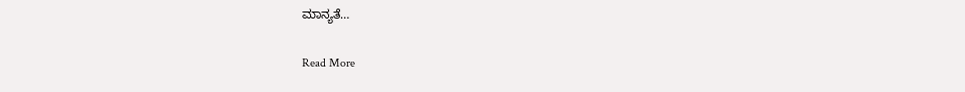ಮಾನ್ಯತೆ…

Read More